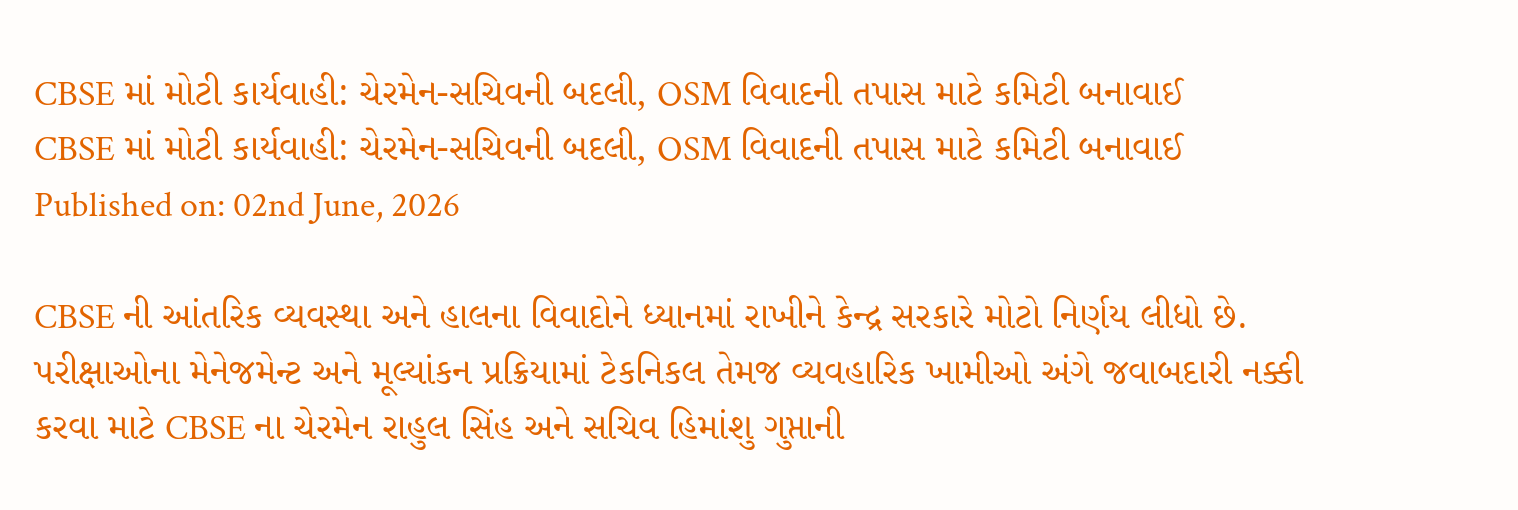CBSE માં મોટી કાર્યવાહી: ચેરમેન-સચિવની બદલી, OSM વિવાદની તપાસ માટે કમિટી બનાવાઈ
CBSE માં મોટી કાર્યવાહી: ચેરમેન-સચિવની બદલી, OSM વિવાદની તપાસ માટે કમિટી બનાવાઈ
Published on: 02nd June, 2026

CBSE ની આંતરિક વ્યવસ્થા અને હાલના વિવાદોને ધ્યાનમાં રાખીને કેન્દ્ર સરકારે મોટો નિર્ણય લીધો છે. પરીક્ષાઓના મેનેજમેન્ટ અને મૂલ્યાંકન પ્રક્રિયામાં ટેકનિકલ તેમજ વ્યવહારિક ખામીઓ અંગે જવાબદારી નક્કી કરવા માટે CBSE ના ચેરમેન રાહુલ સિંહ અને સચિવ હિમાંશુ ગુપ્તાની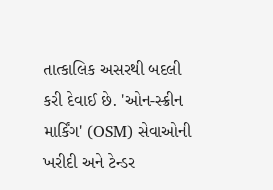તાત્કાલિક અસરથી બદલી કરી દેવાઈ છે. 'ઓન-સ્ક્રીન માર્કિંગ' (OSM) સેવાઓની ખરીદી અને ટેન્ડર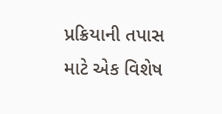પ્રક્રિયાની તપાસ માટે એક વિશેષ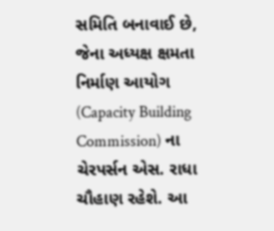સમિતિ બનાવાઈ છે, જેના અધ્યક્ષ ક્ષમતા નિર્માણ આયોગ (Capacity Building Commission) ના ચેરપર્સન એસ. રાધા ચૌહાણ રહેશે. આ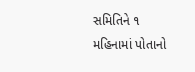સમિતિને ૧ મહિનામાં પોતાનો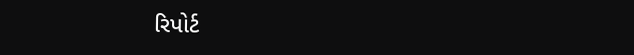રિપોર્ટ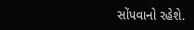સોંપવાનો રહેશે.